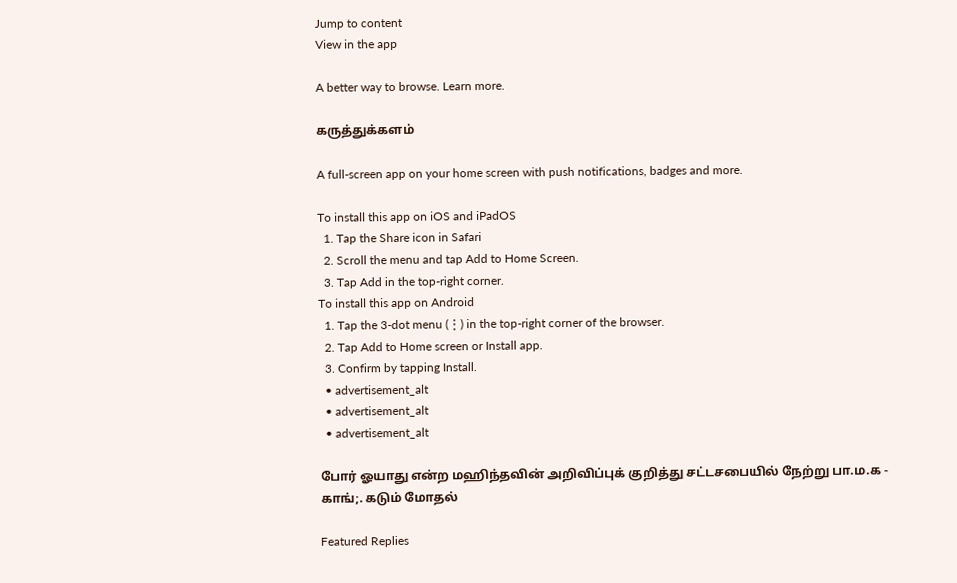Jump to content
View in the app

A better way to browse. Learn more.

கருத்துக்களம்

A full-screen app on your home screen with push notifications, badges and more.

To install this app on iOS and iPadOS
  1. Tap the Share icon in Safari
  2. Scroll the menu and tap Add to Home Screen.
  3. Tap Add in the top-right corner.
To install this app on Android
  1. Tap the 3-dot menu (⋮) in the top-right corner of the browser.
  2. Tap Add to Home screen or Install app.
  3. Confirm by tapping Install.
  • advertisement_alt
  • advertisement_alt
  • advertisement_alt

போர் ஓயாது என்ற மஹிந்தவின் அறிவிப்புக் குறித்து சட்டசபையில் நேற்று பா.ம.க - காங்;. கடும் மோதல்

Featured Replies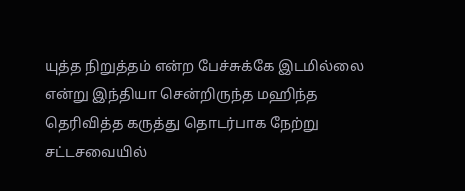யுத்த நிறுத்தம் என்ற பேச்சுக்கே இடமில்லை என்று இந்தியா சென்றிருந்த மஹிந்த தெரிவித்த கருத்து தொடர்பாக நேற்று சட்டசவையில்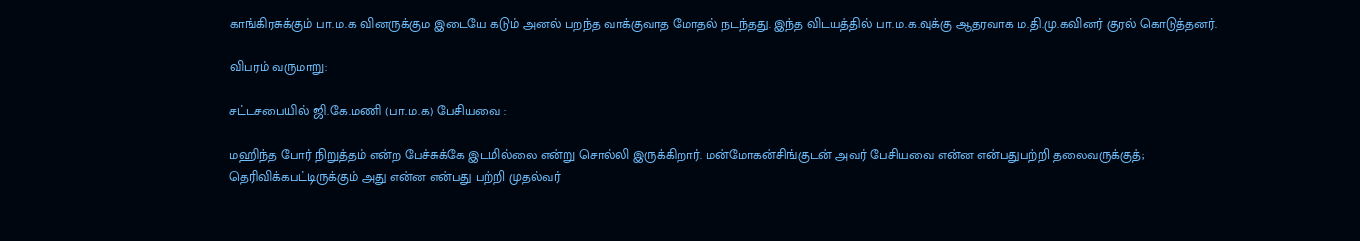காங்கிரசுக்கும் பா.ம.க வினருக்கும இடையே கடும் அனல் பறந்த வாக்குவாத மோதல் நடந்தது. இந்த விடயத்தில் பா.ம.க.வுக்கு ஆதரவாக ம.தி.மு.கவினர் குரல் கொடுத்தனர்.

விபரம் வருமாறு:

சட்டசபையில் ஜி.கே.மணி (பா.ம.க) பேசியவை :

மஹிந்த போர் நிறுத்தம் என்ற பேச்சுக்கே இடமில்லை என்று சொல்லி இருக்கிறார். மன்மோகன்சிங்குடன் அவர் பேசியவை என்ன என்பதுபற்றி தலைவருக்குத்; தெரிவிக்கபட்டிருக்கும் அது என்ன என்பது பற்றி முதல்வர்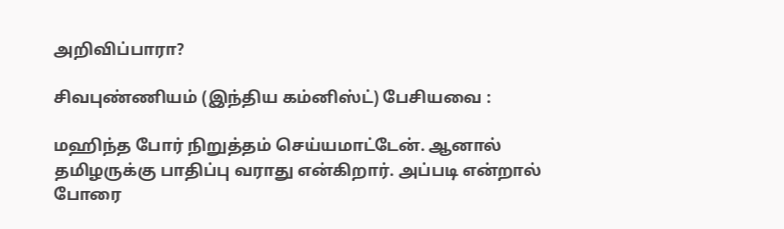அறிவிப்பாரா?

சிவபுண்ணியம் (இந்திய கம்னிஸ்ட்) பேசியவை :

மஹிந்த போர் நிறுத்தம் செய்யமாட்டேன். ஆனால் தமிழருக்கு பாதிப்பு வராது என்கிறார். அப்படி என்றால் போரை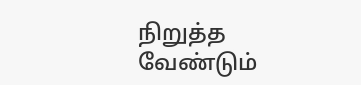நிறுத்த வேண்டும்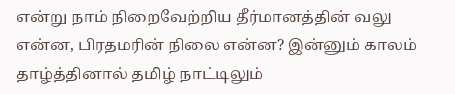என்று நாம் நிறைவேற்றிய தீர்மானத்தின் வலு என்ன, பிரதமரின் நிலை என்ன? இன்னும் காலம் தாழ்த்தினால் தமிழ் நாட்டிலும்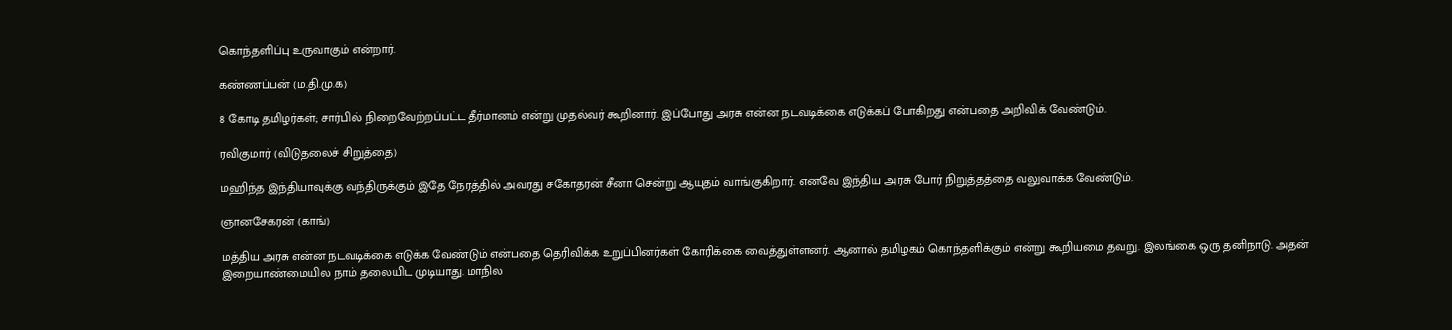கொந்தளிப்பு உருவாகும் என்றார்.

கண்ணப்பன் (ம.தி.மு.க)

8 கோடி தமிழர்கள்; சார்பில் நிறைவேற்றப்பட்ட தீர்மானம் என்று முதல்வர் கூறினார். இப்போது அரசு என்ன நடவடிக்கை எடுக்கப் போகிறது என்பதை அறிவிக் வேண்டும்.

ரவிகுமார் (விடுதலைச் சிறுத்தை)

மஹிந்த இந்தியாவுக்கு வந்திருக்கும் இதே நேரத்தில் அவரது சகோதரன் சீனா சென்று ஆயுதம் வாங்குகிறார். எனவே இந்திய அரசு போர் நிறுத்தத்தை வலுவாக்க வேண்டும்.

ஞானசேகரன் (காங்)

மத்திய அரசு என்ன நடவடிக்கை எடுக்க வேண்டும் என்பதை தெரிவிக்க உறுப்பினர்கள் கோரிக்கை வைத்துள்ளனர். ஆனால் தமிழகம் கொந்தளிக்கும் என்று கூறியமை தவறு. இலங்கை ஒரு தனிநாடு. அதன் இறையாண்மையில நாம் தலையிட முடியாது. மாநில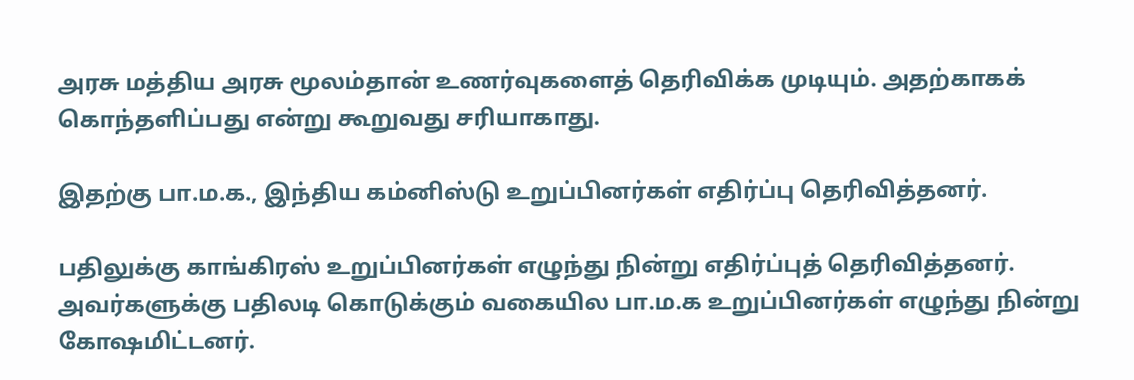அரசு மத்திய அரசு மூலம்தான் உணர்வுகளைத் தெரிவிக்க முடியும். அதற்காகக் கொந்தளிப்பது என்று கூறுவது சரியாகாது.

இதற்கு பா.ம.க., இந்திய கம்னிஸ்டு உறுப்பினர்கள் எதிர்ப்பு தெரிவித்தனர்.

பதிலுக்கு காங்கிரஸ் உறுப்பினர்கள் எழுந்து நின்று எதிர்ப்புத் தெரிவித்தனர். அவர்களுக்கு பதிலடி கொடுக்கும் வகையில பா.ம.க உறுப்பினர்கள் எழுந்து நின்று கோஷமிட்டனர்.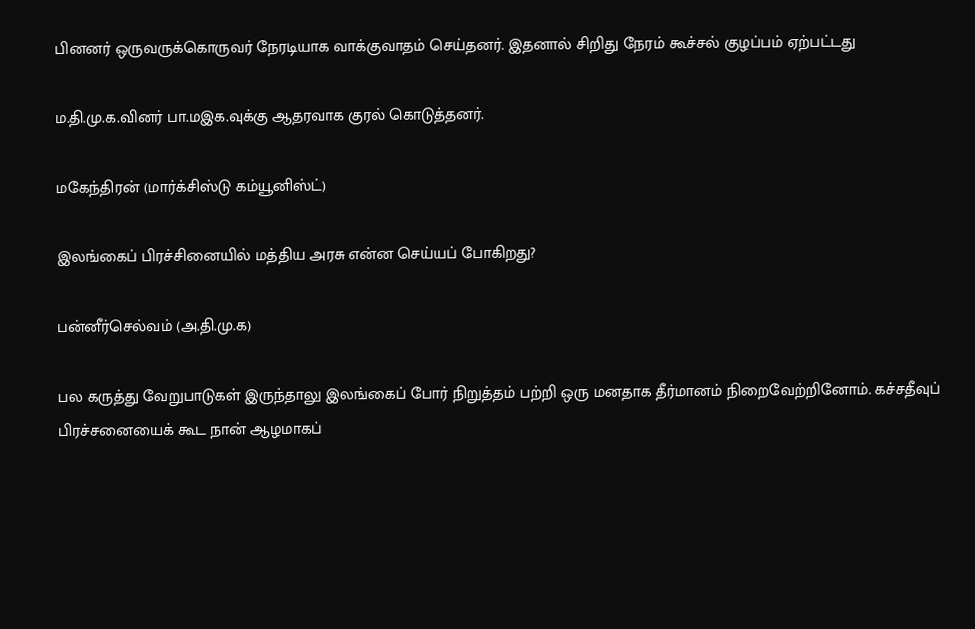பினனர் ஒருவருக்கொருவர் நேரடியாக வாக்குவாதம் செய்தனர். இதனால் சிறிது நேரம் கூச்சல் குழப்பம் ஏற்பட்டது

ம.தி.மு.க.வினர் பா.மஇக.வுக்கு ஆதரவாக குரல் கொடுத்தனர்.

மகேந்திரன் (மார்க்சிஸ்டு கம்யூனிஸ்ட்)

இலங்கைப் பிரச்சினையில் மத்திய அரசு என்ன செய்யப் போகிறது?

பன்னீர்செல்வம் (அ.தி.மு.க)

பல கருத்து வேறுபாடுகள் இருந்தாலு இலங்கைப் போர் நிறுத்தம் பற்றி ஒரு மனதாக தீர்மானம் நிறைவேற்றினோம். கச்சதீவுப் பிரச்சனையைக் கூட நான் ஆழமாகப்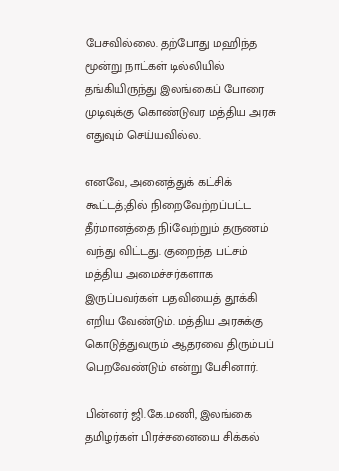பேசவில்லை. தற்போது மஹிந்த மூன்று நாட்கள் டில்லியில் தங்கியிருந்து இலங்கைப் போரை முடிவுக்கு கொண்டுவர மத்திய அரசு எதுவும் செய்யவில்ல.

எனவே, அனைத்துக் கட்சிக் கூட்டத்;தில் நிறைவேற்றப்பட்ட தீர்மானத்தை நிiவேற்றும் தருணம் வந்து விட்டது. குறைந்த பட்சம் மத்திய அமைச்சர்களாக இருப்பவர்கள் பதவியைத் தூக்கி எறிய வேண்டும். மத்திய அரசுக்கு கொடுத்துவரும் ஆதரவை திரும்பப் பெறவேண்டும் என்று பேசினார்.

பின்னர் ஜி.கே.மணி, இலங்கை தமிழர்கள் பிரச்சனையை சிக்கல்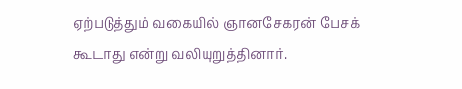ஏற்படுத்தும் வகையில் ஞானசேகரன் பேசக் கூடாது என்று வலியுறுத்தினார்.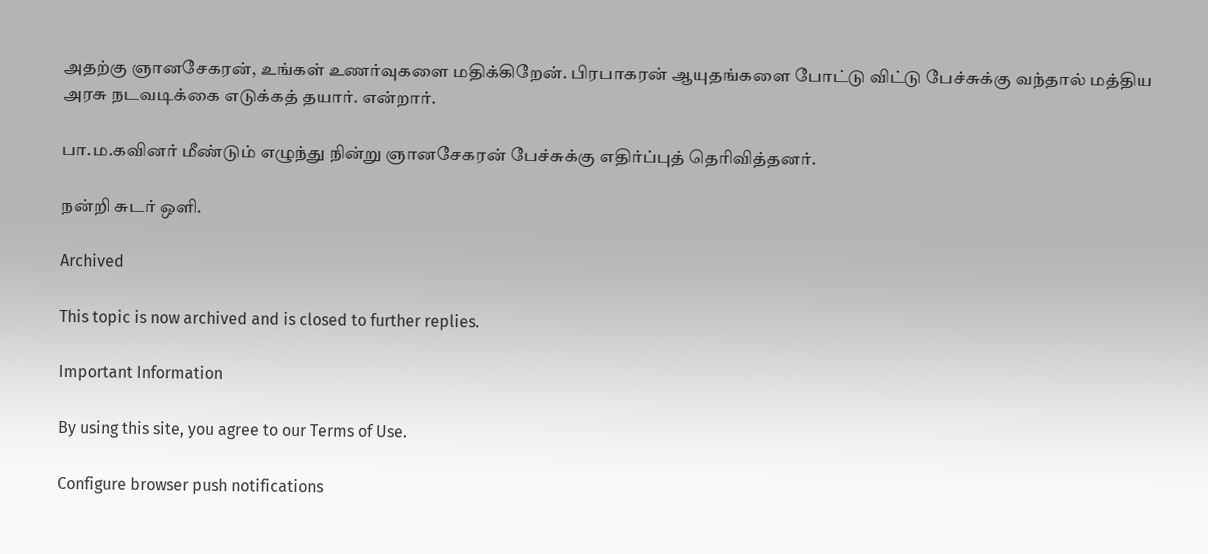அதற்கு ஞானசேகரன், உங்கள் உணர்வுகளை மதிக்கிறேன். பிரபாகரன் ஆயுதங்களை போட்டு விட்டு பேச்சுக்கு வந்தால் மத்திய அரசு நடவடிக்கை எடுக்கத் தயார். என்றார்.

பா.ம.கவினர் மீண்டும் எழுந்து நின்று ஞானசேகரன் பேச்சுக்கு எதிர்ப்புத் தெரிவித்தனர்.

நன்றி சுடர் ஒளி.

Archived

This topic is now archived and is closed to further replies.

Important Information

By using this site, you agree to our Terms of Use.

Configure browser push notifications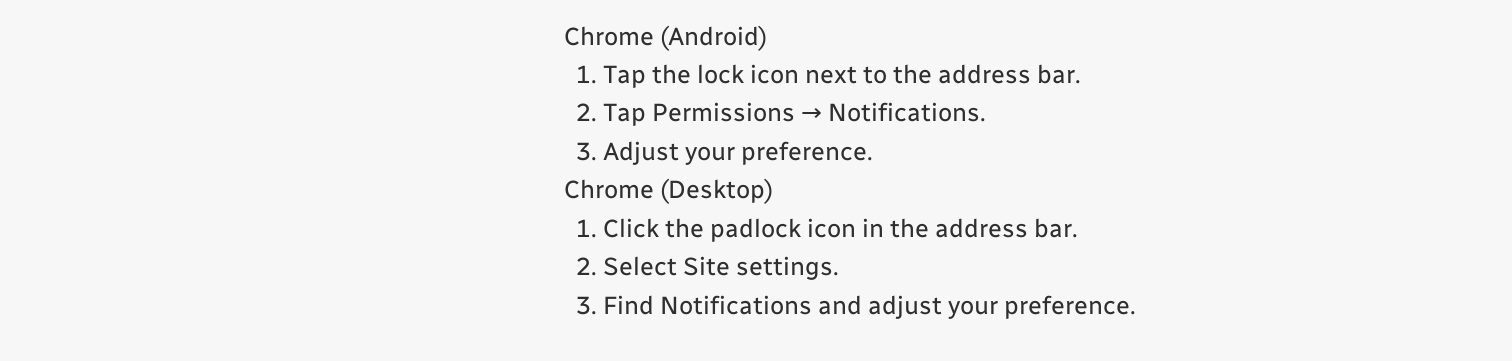Chrome (Android)
  1. Tap the lock icon next to the address bar.
  2. Tap Permissions → Notifications.
  3. Adjust your preference.
Chrome (Desktop)
  1. Click the padlock icon in the address bar.
  2. Select Site settings.
  3. Find Notifications and adjust your preference.